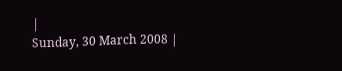|
Sunday, 30 March 2008 |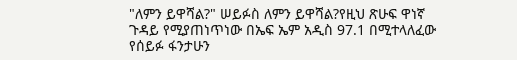"ለምን ይዋሻል?" ሠይፉስ ለምን ይዋሻል?የዚህ ጽሁፍ ዋነኛ ጉዳይ የሚያጠነጥነው በኤፍ ኤም አዲስ 97.1 በሚተላለፈው የሰይፉ ፋንታሁን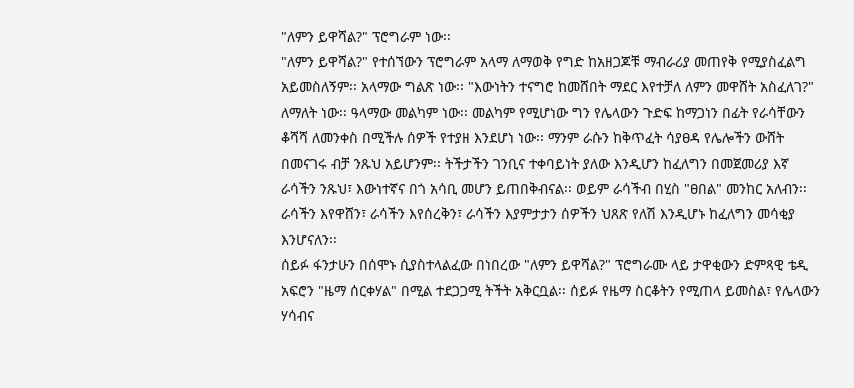"ለምን ይዋሻል?" ፕሮግራም ነው፡፡
"ለምን ይዋሻል?" የተሰኘውን ፕሮግራም አላማ ለማወቅ የግድ ከአዘጋጆቹ ማብራሪያ መጠየቅ የሚያስፈልግ አይመስለኝም፡፡ አላማው ግልጽ ነው፡፡ "እውነትን ተናግሮ ከመሸበት ማደር እየተቻለ ለምን መዋሸት አስፈለገ?" ለማለት ነው፡፡ ዓላማው መልካም ነው፡፡ መልካም የሚሆነው ግን የሌላውን ጉድፍ ከማጋነን በፊት የራሳቸውን ቆሻሻ ለመንቀስ በሚችሉ ሰዎች የተያዘ እንደሆነ ነው፡፡ ማንም ራሱን ከቅጥፈት ሳያፀዳ የሌሎችን ውሸት በመናገሩ ብቻ ንጹህ አይሆንም፡፡ ትችታችን ገንቢና ተቀባይነት ያለው እንዲሆን ከፈለግን በመጀመሪያ እኛ ራሳችን ንጹህ፣ እውነተኛና በጎ አሳቢ መሆን ይጠበቅብናል፡፡ ወይም ራሳችብ በሂስ "ፀበል" መንከር አለብን፡፡ ራሳችን እየዋሸን፣ ራሳችን እየሰረቅን፣ ራሳችን እያምታታን ሰዎችን ህጸጽ የለሽ እንዲሆኑ ከፈለግን መሳቂያ እንሆናለን፡፡
ሰይፉ ፋንታሁን በሰሞኑ ሲያስተላልፈው በነበረው "ለምን ይዋሻል?" ፕሮግራሙ ላይ ታዋቂውን ድምጻዊ ቴዲ አፍሮን "ዜማ ሰርቀሃል" በሚል ተደጋጋሚ ትችት አቅርቧል፡፡ ሰይፉ የዜማ ስርቆትን የሚጠላ ይመስል፣ የሌላውን ሃሳብና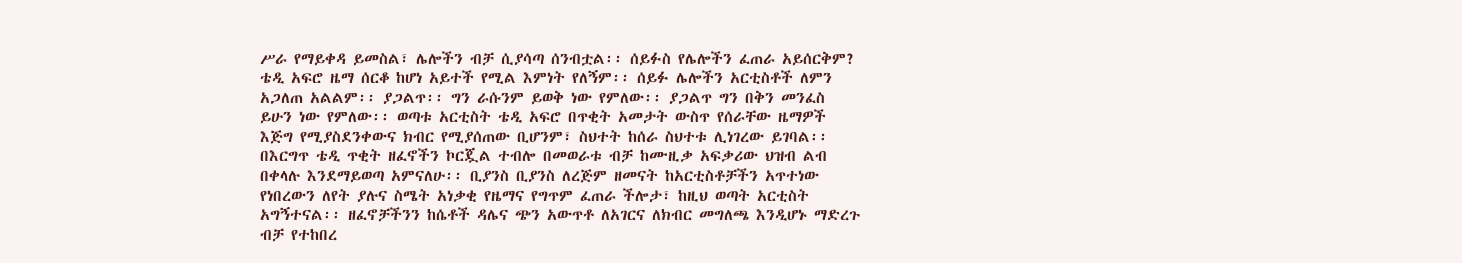ሥራ የማይቀዳ ይመስል፣ ሌሎችን ብቻ ሲያሳጣ ሰንብቷል፡፡ ሰይፉስ የሌሎችን ፈጠራ አይሰርቅም?
ቴዲ አፍሮ ዜማ ሰርቆ ከሆነ አይተች የሚል እምነት የለኝም፡፡ ሰይፉ ሌሎችን አርቲስቶች ለምን አጋለጠ አልልም፡፡ ያጋልጥ፡፡ ግን ራሱንም ይወቅ ነው የምለው፡፡ ያጋልጥ ግን በቅን መንፈስ ይሁን ነው የምለው፡፡ ወጣቱ አርቲስት ቴዲ አፍሮ በጥቂት አመታት ውስጥ የሰራቸው ዜማዎች እጅግ የሚያስደንቀውና ክብር የሚያሰጠው ቢሆንም፣ ስህተት ከሰራ ስህተቱ ሊነገረው ይገባል፡፡ በእርግጥ ቴዲ ጥቂት ዘፈኖችን ኮርጇል ተብሎ በመወራቱ ብቻ ከሙዚቃ አፍቃሪው ህዝብ ልብ በቀላሉ እንደማይወጣ አምናለሁ፡፡ ቢያንስ ቢያንስ ለረጅም ዘመናት ከአርቲስቶቻችን አጥተነው የነበረውን ለየት ያሉና ስሜት አነቃቂ የዜማና የግጥም ፈጠራ ችሎታ፣ ከዚህ ወጣት አርቲስት አግኝተናል፡፡ ዘፈኖቻችንን ከሴቶች ዳሌና ጭን አውጥቶ ለአገርና ለክብር መግለጫ እንዲሆኑ ማድረጉ ብቻ የተከበረ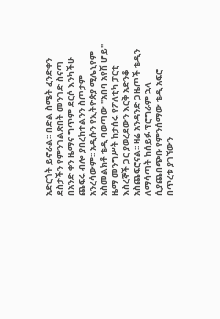አድርጎት ይኖራል፡፡ በድል ስሜት ፈንድቀን ደስታችን የምንገልጽበት መንገድ ስናጣ በአንድ ቀን ዜማና ግጥም ደርሶ እንካችሁ ጨፍሩ ብሎ ያበረከተልንን ስጦታም አንረሳውም፡፡ አዲሱን የኢትዮጵያ ሚሌኒየም አስመልክቶ ቴዲ ባወጣው "አበባ አየሽ ሆይ" ዜማ መንግሥት ከታሰሩ የፖለቲካ ፓርቲ እስረኞች ጋር ያወረደውን እርቅ አድንቆ አስጨፍሮናል፡፡ ዛሬ አንዳንድ ጋዜጦች ቴዲን ለማሳጣት ከሰይፉ ፕሮግራም ኋላ ሲያጨበጭቡ የምንሰማው ቴዲ አፍሮ በጥረቱ ያገኘውን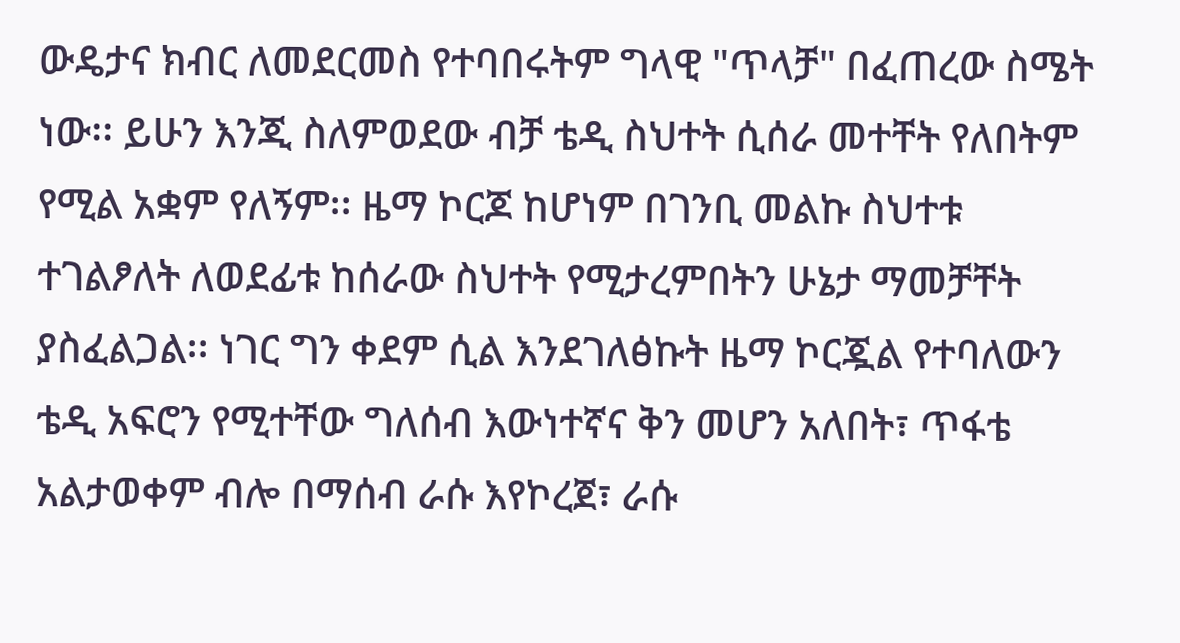ውዴታና ክብር ለመደርመስ የተባበሩትም ግላዊ "ጥላቻ" በፈጠረው ስሜት ነው፡፡ ይሁን እንጂ ስለምወደው ብቻ ቴዲ ስህተት ሲሰራ መተቸት የለበትም የሚል አቋም የለኝም፡፡ ዜማ ኮርጆ ከሆነም በገንቢ መልኩ ስህተቱ ተገልፆለት ለወደፊቱ ከሰራው ስህተት የሚታረምበትን ሁኔታ ማመቻቸት ያስፈልጋል፡፡ ነገር ግን ቀደም ሲል እንደገለፅኩት ዜማ ኮርጇል የተባለውን ቴዲ አፍሮን የሚተቸው ግለሰብ እውነተኛና ቅን መሆን አለበት፣ ጥፋቴ አልታወቀም ብሎ በማሰብ ራሱ እየኮረጀ፣ ራሱ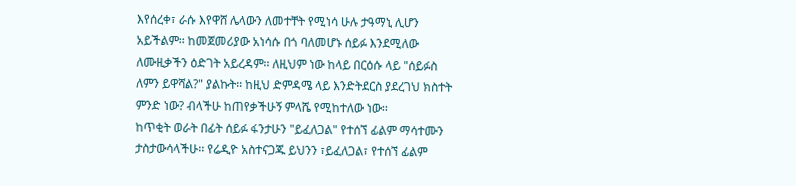እየሰረቀ፣ ራሱ እየዋሸ ሌላውን ለመተቸት የሚነሳ ሁሉ ታዓማኒ ሊሆን አይችልም፡፡ ከመጀመሪያው አነሳሱ በጎ ባለመሆኑ ሰይፉ እንደሚለው ለሙዚቃችን ዕድገት አይረዳም፡፡ ለዚህም ነው ከላይ በርዕሱ ላይ "ሰይፉስ ለምን ይዋሻል?" ያልኩት፡፡ ከዚህ ድምዳሜ ላይ እንድትደርስ ያደረገህ ክስተት ምንድ ነው? ብላችሁ ከጠየቃችሁኝ ምላሼ የሚከተለው ነው፡፡
ከጥቂት ወራት በፊት ሰይፉ ፋንታሁን "ይፈለጋል" የተሰኘ ፊልም ማሳተሙን ታስታውሳላችሁ፡፡ የሬዲዮ አስተናጋጁ ይህንን ፣ይፈለጋል፣ የተሰኘ ፊልም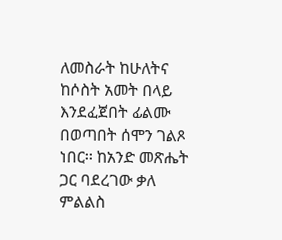ለመስራት ከሁለትና ከሶስት አመት በላይ እንደፈጀበት ፊልሙ በወጣበት ሰሞን ገልጾ ነበር፡፡ ከአንድ መጽሔት ጋር ባደረገው ቃለ ምልልስ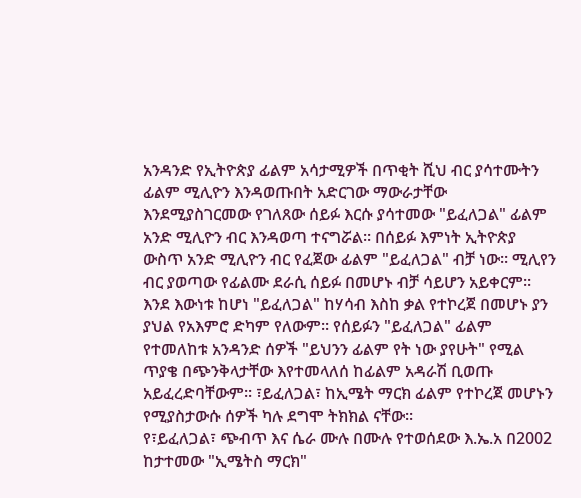አንዳንድ የኢትዮጵያ ፊልም አሳታሚዎች በጥቂት ሺህ ብር ያሳተሙትን ፊልም ሚሊዮን እንዳወጡበት አድርገው ማውራታቸው እንደሚያስገርመው የገለጸው ሰይፉ እርሱ ያሳተመው "ይፈለጋል" ፊልም አንድ ሚሊዮን ብር እንዳወጣ ተናግሯል፡፡ በሰይፉ እምነት ኢትዮጵያ ውስጥ አንድ ሚሊዮን ብር የፈጀው ፊልም "ይፈለጋል" ብቻ ነው፡፡ ሚሊየን ብር ያወጣው የፊልሙ ደራሲ ሰይፉ በመሆኑ ብቻ ሳይሆን አይቀርም፡፡ እንደ እውነቱ ከሆነ "ይፈለጋል" ከሃሳብ እስከ ቃል የተኮረጀ በመሆኑ ያን ያህል የአእምሮ ድካም የለውም፡፡ የሰይፉን "ይፈለጋል" ፊልም የተመለከቱ አንዳንድ ሰዎች "ይህንን ፊልም የት ነው ያየሁት" የሚል ጥያቄ በጭንቅላታቸው እየተመላለሰ ከፊልም አዳራሽ ቢወጡ አይፈረድባቸውም፡፡ ፣ይፈለጋል፣ ከኢሜት ማርክ ፊልም የተኮረጀ መሆኑን የሚያስታውሱ ሰዎች ካሉ ደግሞ ትክክል ናቸው፡፡
የ፣ይፈለጋል፣ ጭብጥ እና ሴራ ሙሉ በሙሉ የተወሰደው እ.ኤ.አ በ2002 ከታተመው "ኢሜትስ ማርክ"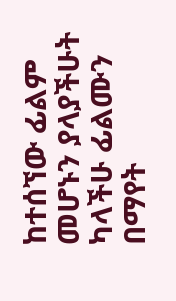ከተሰኘው ፊልም መሆኑን ያላያችሁት ካላችሁ ፊልሙን በማየት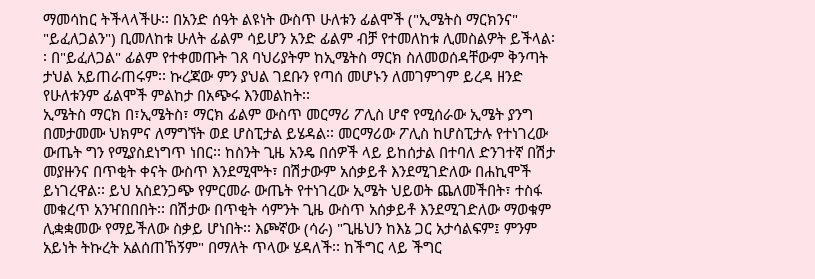ማመሳከር ትችላላችሁ፡፡ በአንድ ሰዓት ልዩነት ውስጥ ሁለቱን ፊልሞች ("ኢሜትስ ማርክንና" "ይፈለጋልን") ቢመለከቱ ሁለት ፊልም ሳይሆን አንድ ፊልም ብቻ የተመለከቱ ሊመስልዎት ይችላል፡፡ በ"ይፈለጋል" ፊልም የተቀመጡት ገጸ ባህሪያትም ከኢሜትስ ማርክ ስለመወሰዳቸውም ቅንጣት ታህል አይጠራጠሩም፡፡ ኩረጃው ምን ያህል ገደቡን የጣሰ መሆኑን ለመገምገም ይረዳ ዘንድ የሁለቱንም ፊልሞች ምልከታ በአጭሩ እንመልከት፡፡
ኢሜትስ ማርክ በ፣ኢሜትስ፣ ማርክ ፊልም ውስጥ መርማሪ ፖሊስ ሆኖ የሚሰራው ኢሜት ያንግ በመታመሙ ህክምና ለማግኘት ወደ ሆስፒታል ይሄዳል፡፡ መርማሪው ፖሊስ ከሆስፒታሉ የተነገረው ውጤት ግን የሚያስደነግጥ ነበር፡፡ ከስንት ጊዜ አንዴ በሰዎች ላይ ይከሰታል በተባለ ድንገተኛ በሽታ መያዙንና በጥቂት ቀናት ውስጥ እንደሚሞት፣ በሽታውም አሰቃይቶ እንደሚገድለው በሐኪሞች ይነገረዋል፡፡ ይህ አስደንጋጭ የምርመራ ውጤት የተነገረው ኢሜት ህይወት ጨለመችበት፣ ተስፋ መቁረጥ አንዣበበበት፡፡ በሽታው በጥቂት ሳምንት ጊዜ ውስጥ አሰቃይቶ እንደሚገድለው ማወቁም ሊቋቋመው የማይችለው ስቃይ ሆነበት፡፡ እጮኛው (ሳራ) "ጊዜህን ከእኔ ጋር አታሳልፍም፤ ምንም አይነት ትኩረት አልሰጠኸኝም" በማለት ጥላው ሄዳለች፡፡ ከችግር ላይ ችግር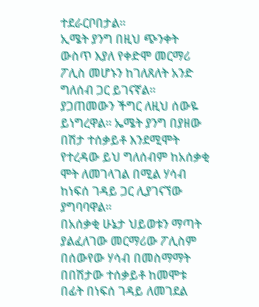ተደራርቦበታል፡፡
ኢሜት ያንግ በዚህ ጭንቀት ውስጥ እያለ የቀድሞ መርማሪ ፖሊስ መሆኑን ከገለጸለት አንድ ግለሰብ ጋር ይገናኛል፡፡ ያጋጠመውን ችግር ለዚህ ሰውዬ ይነግረዋል፡፡ ኤሜት ያንግ በያዘው በሽታ ተሰቃይቶ እንደሚሞት የተረዳው ይህ ግለሰብም ከአሰቃቂ ሞት ለመገላገል በሚል ሃሳብ ከነፍሰ ገዳይ ጋር ሊያገናኘው ያግባባዋል፡፡
በአሰቃቂ ሁኔታ ህይወቱን ማጣት ያልፈለገው መርማሪው ፖሊስም በሰውየው ሃሳብ በመስማማት በበሽታው ተሰቃይቶ ከመሞቱ በፊት በነፍሰ ገዳይ ለመገደል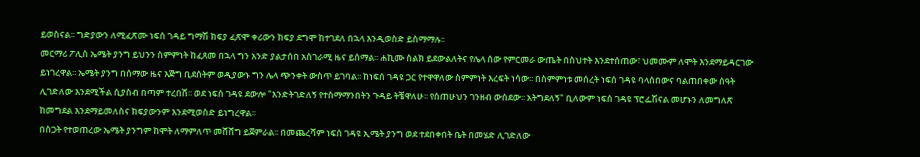ይወስናል፡፡ ግድያውን ለሚፈጽሙ ነፍሰ ገዳይ ግማሽ ክፍያ ፈጽሞ ቀሪውን ክፍያ ደግሞ ከተገደለ በኋላ እንዲወስድ ይስማማሉ፡፡
መርማሪ ፖሊስ ኤሜት ያንግ ይህንን ስምምነት ከፈጸመ በኋላ ግን አንድ ያልታሰበ አስገራሚ ዜና ይሰማል፡፡ ሐኪሙ ስልክ ይደውልለትና የሌላ ሰው የምርመራ ውጤት በስህተት እንደተሰጠው፣ ህመሙም ለሞት እንደማይዳርገው ይነገረዋል፡፡ ኤሜት ያንግ በሰማው ዜና እጅግ ቢደሰትም ወዲያውኑ ግን ሌላ ጭንቀት ውስጥ ይገባል፡፡ ከነፍሰ ገዳዩ ጋር የተዋዋለው ስምምነት እረፍት ነሳው፡፡ በስምምነቱ መሰረት ነፍሰ ገዳዩ ባላሰበውና ባልጠበቀው ሰዓት ሊገድለው እንደሚችል ሲያስብ በጣም ተረበሸ፡፡ ወደ ነፍሰ ገዳዩ ደውሎ "እንድትገድለኝ የተስማማንበትን ጉዳይ ትቼዋለሁ፡፡ የሰጠሁህን ገንዘብ ውሰደው፡፡ አትግደለኝ" ቢለውም ነፍሰ ገዳዩ ፕሮፌሽናል መሆኑን ለመግለጽ ከመግደል እንደማይመለስና ክፍያውንም እንደሚወስድ ይነግረዋል፡፡
በስጋት የተወጠረው ኤሜት ያንግም ከሞት ለማምለጥ መሸሸግ ይጀምራል፡፡ በመጨረሻም ነፍሰ ገዳዩ ኢሜት ያንግ ወደ ተደበቀበት ቤት በመሄድ ሊገድለው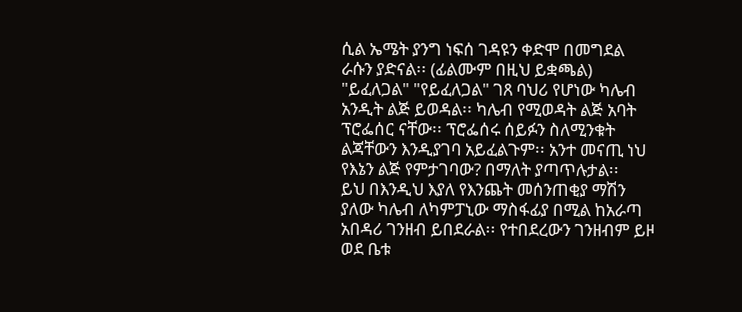ሲል ኤሜት ያንግ ነፍሰ ገዳዩን ቀድሞ በመግደል ራሱን ያድናል፡፡ (ፊልሙም በዚህ ይቋጫል)
"ይፈለጋል" "የይፈለጋል" ገጸ ባህሪ የሆነው ካሌብ አንዲት ልጅ ይወዳል፡፡ ካሌብ የሚወዳት ልጅ አባት ፕሮፌሰር ናቸው፡፡ ፕሮፌሰሩ ሰይፉን ስለሚንቁት ልጃቸውን እንዲያገባ አይፈልጉም፡፡ አንተ መናጢ ነህ የእኔን ልጅ የምታገባው? በማለት ያጣጥሉታል፡፡
ይህ በእንዲህ እያለ የእንጨት መሰንጠቂያ ማሽን ያለው ካሌብ ለካምፓኒው ማስፋፊያ በሚል ከአራጣ አበዳሪ ገንዘብ ይበደራል፡፡ የተበደረውን ገንዘብም ይዞ ወደ ቤቱ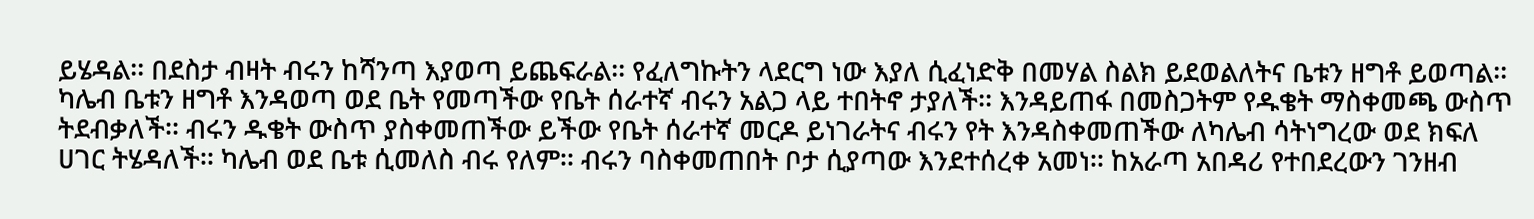ይሄዳል፡፡ በደስታ ብዛት ብሩን ከሻንጣ እያወጣ ይጨፍራል፡፡ የፈለግኩትን ላደርግ ነው እያለ ሲፈነድቅ በመሃል ስልክ ይደወልለትና ቤቱን ዘግቶ ይወጣል፡፡
ካሌብ ቤቱን ዘግቶ እንዳወጣ ወደ ቤት የመጣችው የቤት ሰራተኛ ብሩን አልጋ ላይ ተበትኖ ታያለች፡፡ እንዳይጠፋ በመስጋትም የዱቄት ማስቀመጫ ውስጥ ትደብቃለች፡፡ ብሩን ዱቄት ውስጥ ያስቀመጠችው ይችው የቤት ሰራተኛ መርዶ ይነገራትና ብሩን የት እንዳስቀመጠችው ለካሌብ ሳትነግረው ወደ ክፍለ ሀገር ትሄዳለች፡፡ ካሌብ ወደ ቤቱ ሲመለስ ብሩ የለም፡፡ ብሩን ባስቀመጠበት ቦታ ሲያጣው እንደተሰረቀ አመነ፡፡ ከአራጣ አበዳሪ የተበደረውን ገንዘብ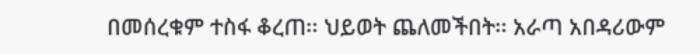በመሰረቁም ተስፋ ቆረጠ፡፡ ህይወት ጨለመችበት፡፡ አራጣ አበዳሪውም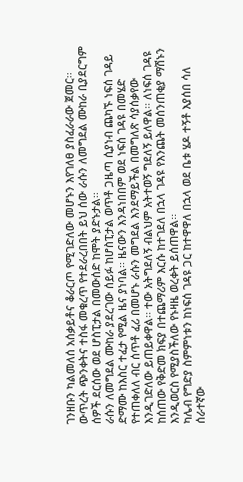ገንዘቡን ካልመለሰ አሰቃይቶና ቆራርጦ የሚገድለው መሆኑን እየገለፀ ያስፈራራው ጀመር፡፡ ውጥረት ጭንቀትና ተስፋ መቁረጥ የተደራረበበት ይህ ሰው ራሱን ለመግደል ሙከራ ቢያደርግም ሰዎች ደርሰው ወደ ሆስፒታል በመውሰድ ከሞት ያድኑታል፡፡
ራሱን ለመግደል ሙከራ ያደረገው ሰይፉ ከሆስፒታል ወጥቶ ጋዜጣ ሲያነብ ጨካኙ ነፍሰ ገዳይ ድማሙ ከእስር ተፈታ የሚል ዜና ያነባል፡፡ ዜናውን እንዳነበበም ወደ ነፍሰ ገዳዩ በመሄድ የተጠቀለለ ብር ሰጥቶ ፈሪ በመሆኑ ራሱን መግደል እንደማይችል በመግለጽ ሳያሰቃየው እንዲገድለው ይጠይቀዋል፡፡ ተው አትግደለኝ ብልህም አትተወኝ ግደለኝ ይለዋል፡፡ ለነፍሰ ገዳዩ ከሰጠው የቅድመ ክፍያ በተጨማሪም እርሱ ከተገደለ በኋላ ገዳዩ የእንጨት መሰንጠቂያ ማሽኑን እንዲወርስ የሚያስችለው የኑዛዜ ወረቀት ይሰጠዋል፡፡
ካሌብ የግድያ ስምምነቱን ከነፍሰ ገዳዩ ጋር ከተዋዋለ በኋላ ወደ ቤቱ ሄዶ ተኝቶ እያሰበ ሳለ ሰራተኛው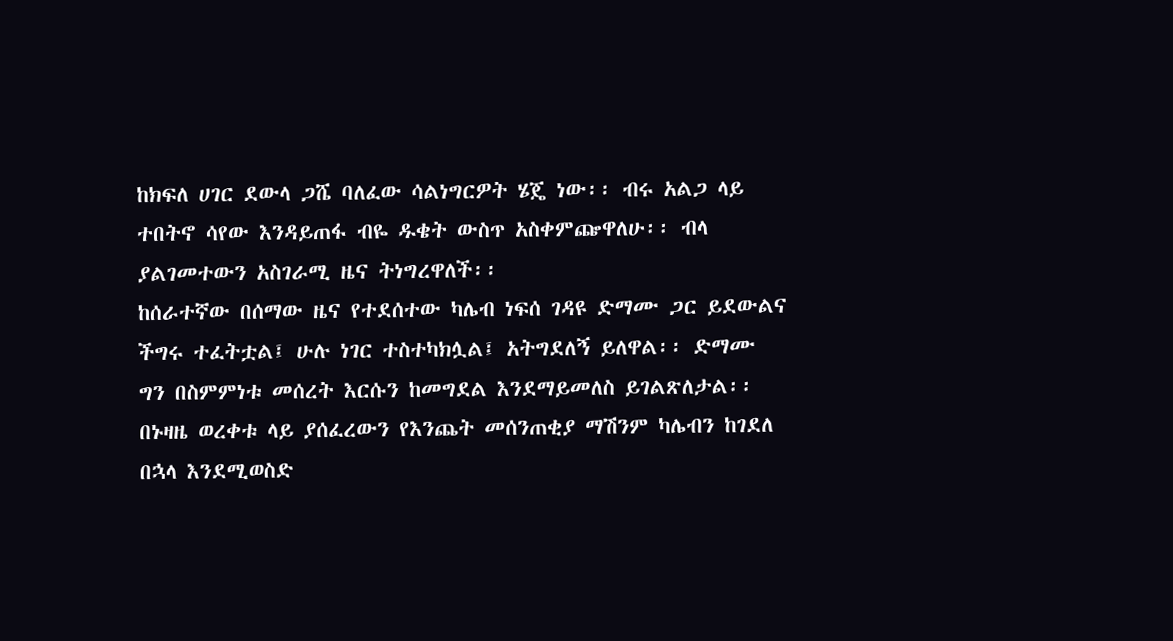ከክፍለ ሀገር ደውላ ጋሼ ባለፈው ሳልነግርዎት ሄጄ ነው፡፡ ብሩ አልጋ ላይ ተበትኖ ሳየው እንዳይጠፋ ብዬ ዱቄት ውስጥ አስቀምጬዋለሁ፡፡ ብላ ያልገመተውን አስገራሚ ዜና ትነግረዋለች፡፡
ከሰራተኛው በሰማው ዜና የተደሰተው ካሌብ ነፍሰ ገዳዩ ድማሙ ጋር ይደውልና ችግሩ ተፈትቷል፤ ሁሉ ነገር ተስተካክሏል፤ አትግደለኝ ይለዋል፡፡ ድማሙ ግን በስምምነቱ መሰረት እርሱን ከመግደል እንደማይመለስ ይገልጽለታል፡፡ በኑዛዜ ወረቀቱ ላይ ያሰፈረውን የእንጨት መሰንጠቂያ ማሽንም ካሌብን ከገደለ በኋላ እንደሚወስድ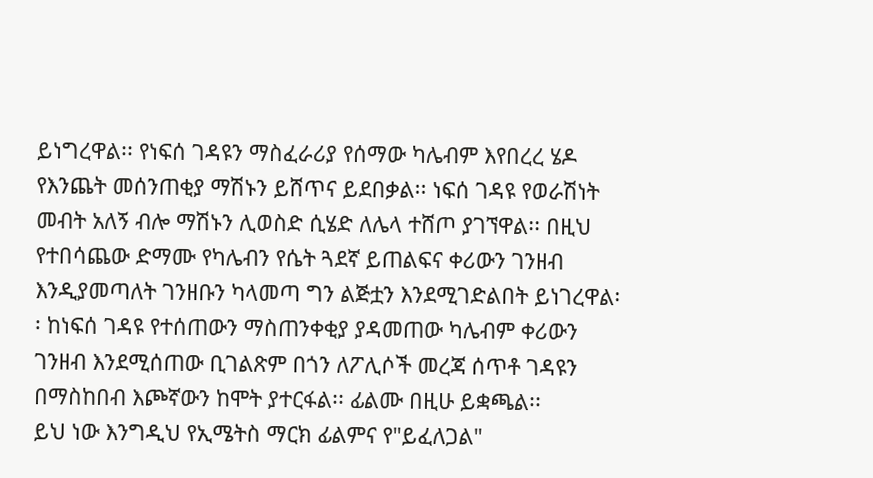ይነግረዋል፡፡ የነፍሰ ገዳዩን ማስፈራሪያ የሰማው ካሌብም እየበረረ ሄዶ የእንጨት መሰንጠቂያ ማሽኑን ይሸጥና ይደበቃል፡፡ ነፍሰ ገዳዩ የወራሽነት መብት አለኝ ብሎ ማሽኑን ሊወስድ ሲሄድ ለሌላ ተሸጦ ያገኘዋል፡፡ በዚህ የተበሳጨው ድማሙ የካሌብን የሴት ጓደኛ ይጠልፍና ቀሪውን ገንዘብ እንዲያመጣለት ገንዘቡን ካላመጣ ግን ልጅቷን እንደሚገድልበት ይነገረዋል፡፡ ከነፍሰ ገዳዩ የተሰጠውን ማስጠንቀቂያ ያዳመጠው ካሌብም ቀሪውን ገንዘብ እንደሚሰጠው ቢገልጽም በጎን ለፖሊሶች መረጃ ሰጥቶ ገዳዩን በማስከበብ እጮኛውን ከሞት ያተርፋል፡፡ ፊልሙ በዚሁ ይቋጫል፡፡
ይህ ነው እንግዲህ የኢሜትስ ማርክ ፊልምና የ"ይፈለጋል"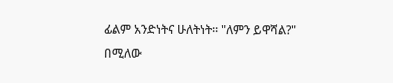ፊልም አንድነትና ሁለትነት፡፡ "ለምን ይዋሻል?" በሚለው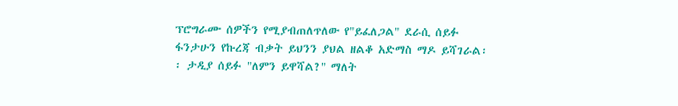ፕሮግራሙ ሰዎችን የሚያብጠለጥለው የ"ይፈለጋል" ደራሲ ሰይፉ ፋንታሁን የኩረጃ ብቃት ይህንን ያህል ዘልቆ አድማስ ማዶ ይሻገራል፡፡ ታዲያ ሰይፉ "ለምን ይዋሻል?" ማለት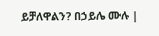ይቻለዋልን? በኃይሌ ሙሉ |